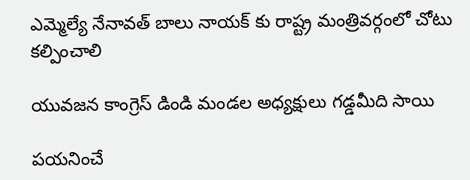ఎమ్మెల్యే నేనావత్ బాలు నాయక్ కు రాష్ట్ర మంత్రివర్గంలో చోటు కల్పించాలి

యువజన కాంగ్రెస్ డిండి మండల అధ్యక్షులు గడ్డమీది సాయి

పయనించే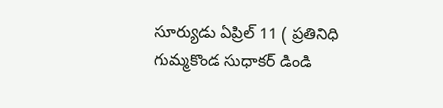సూర్యుడు ఏప్రిల్ 11 ( ప్రతినిధి గుమ్మకొండ సుధాకర్ డిండి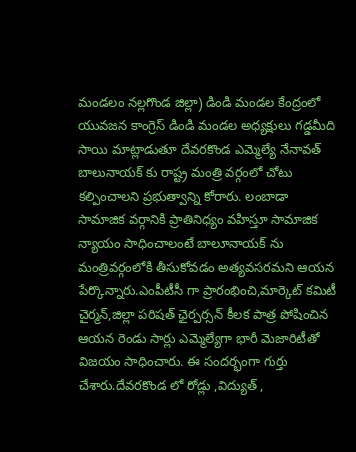మండలం నల్లగొండ జిల్లా) డిండి మండల కేంద్రంలో యువజన కాంగ్రెస్ డిండి మండల అధ్యక్షులు గడ్డమీది సాయి మాట్లాడుతూ దేవరకొండ ఎమ్మెల్యే నేనావత్ బాలునాయక్ కు రాష్ట్ర మంత్రి వర్గంలో చోటు కల్పించాలని ప్రభుత్వాన్ని కోరారు. లంబాడా సామాజిక వర్గానికి ప్రాతినిధ్యం వహిస్తూ సామాజిక న్యాయం సాధించాలంటే బాలూనాయక్ ను మంత్రివర్గంలోకి తీసుకోవడం అత్యవసరమని ఆయన పేర్కొన్నారు.ఎంపీటీసీ గా ప్రారంభించి,మార్కెట్ కమిటీ చైర్మన్,జిల్లా పరిషత్ ఛైర్పర్సన్ కీలక పాత్ర పోషించిన ఆయన రెండు సార్లు ఎమ్మెల్యేగా భారీ మెజారిటీతో విజయం సాధించారు. ఈ సందర్భంగా గుర్తు చేశారు.దేవరకొండ లో రోడ్లు ,విద్యుత్ ,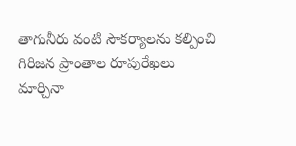తాగునీరు వంటి సౌకర్యాలను కల్పించి గిరిజన ప్రాంతాల రూపురేఖలు మార్చినా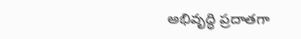అభివృద్ధి ప్రదాతగా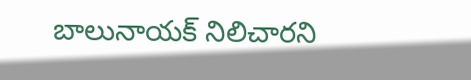బాలునాయక్ నిలిచారని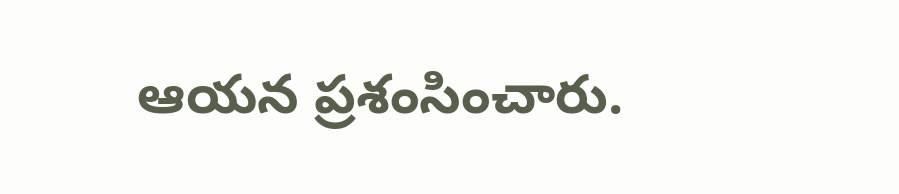ఆయన ప్రశంసించారు.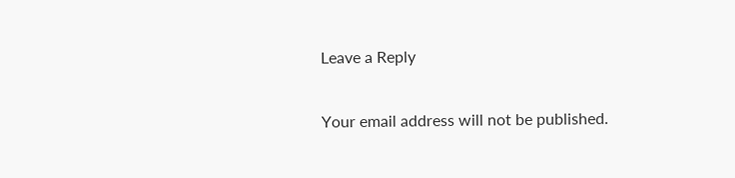Leave a Reply

Your email address will not be published.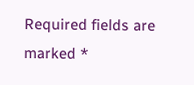Required fields are marked *